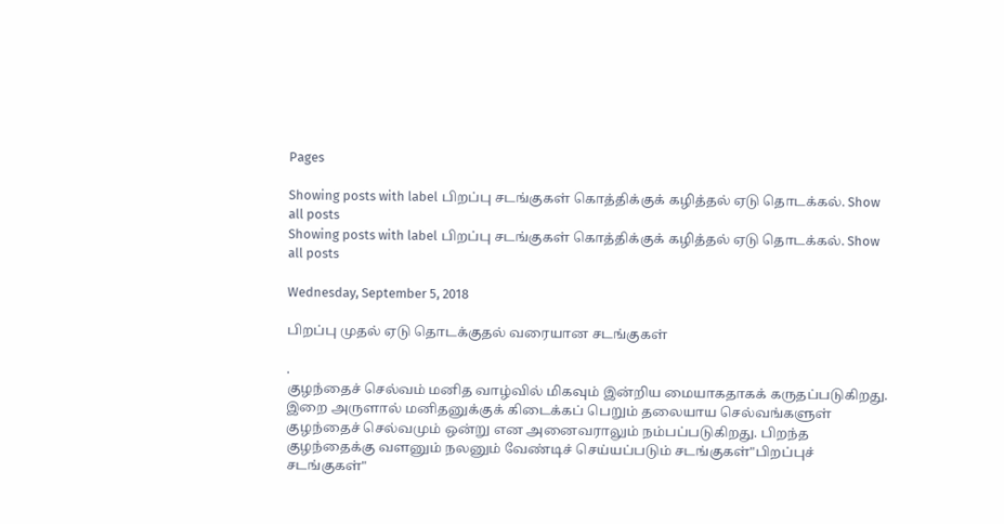Pages

Showing posts with label பிறப்பு சடங்குகள் கொத்திக்குக் கழித்தல் ஏடு தொடக்கல். Show all posts
Showing posts with label பிறப்பு சடங்குகள் கொத்திக்குக் கழித்தல் ஏடு தொடக்கல். Show all posts

Wednesday, September 5, 2018

பிறப்பு முதல் ஏடு தொடக்குதல் வரையான சடங்குகள்

.
குழந்தைச் செல்வம் மனித வாழ்வில் மிகவும் இன்றிய மையாகதாகக் கருதப்படுகிறது. இறை அருளால் மனிதனுக்குக் கிடைக்கப் பெறும் தலையாய செல்வங்களுள் குழந்தைச் செல்வமும் ஒன்று என அனைவராலும் நம்பப்படுகிறது. பிறந்த குழந்தைக்கு வளனும் நலனும் வேண்டிச் செய்யப்படும் சடங்குகள்"பிறப்புச் சடங்குகள்"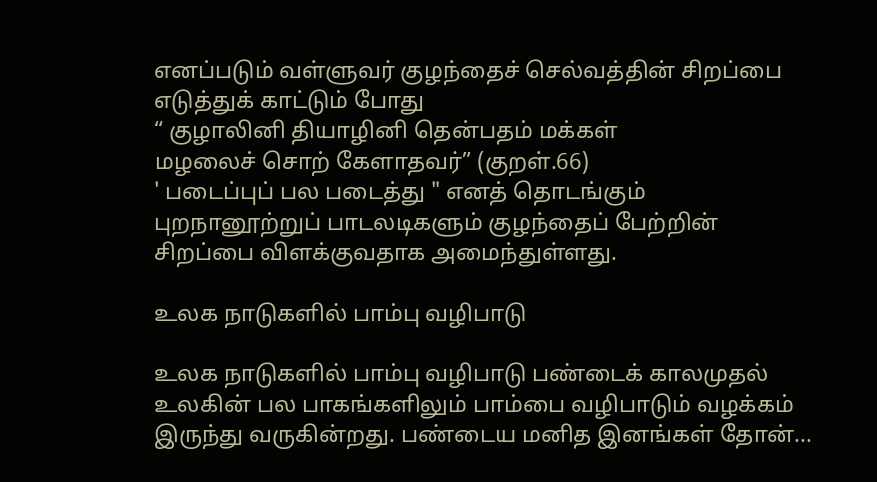எனப்படும் வள்ளுவர் குழந்தைச் செல்வத்தின் சிறப்பை எடுத்துக் காட்டும் போது
“ குழாலினி தியாழினி தென்பதம் மக்கள்
மழலைச் சொற் கேளாதவர்” (குறள்.66)
' படைப்புப் பல படைத்து " எனத் தொடங்கும் புறநானூற்றுப் பாடலடிகளும் குழந்தைப் பேற்றின் சிறப்பை விளக்குவதாக அமைந்துள்ளது.

உலக நாடுகளில் பாம்பு வழிபாடு

உலக நாடுகளில் பாம்பு வழிபாடு பண்டைக் காலமுதல் உலகின் பல பாகங்களிலும் பாம்பை வழிபாடும் வழக்கம் இருந்து வருகின்றது. பண்டைய மனித இனங்கள் தோன்...